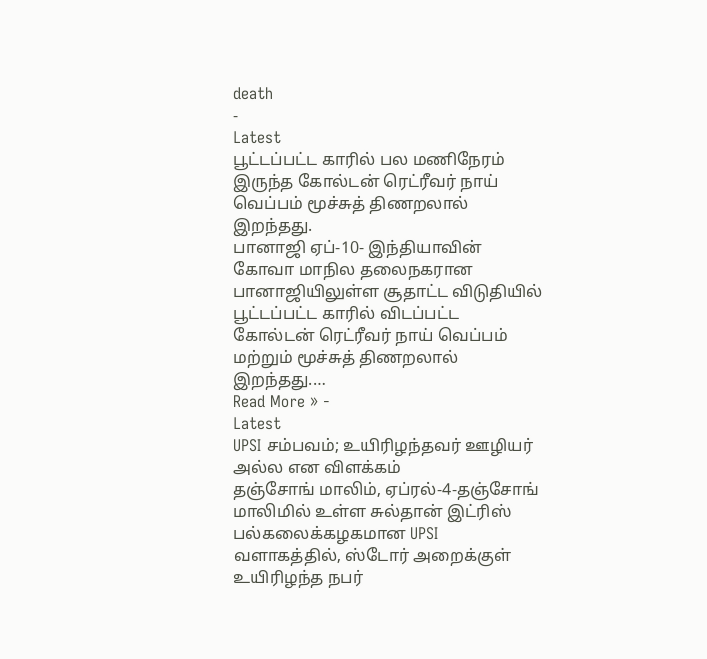death
-
Latest
பூட்டப்பட்ட காரில் பல மணிநேரம் இருந்த கோல்டன் ரெட்ரீவர் நாய் வெப்பம் மூச்சுத் திணறலால் இறந்தது.
பானாஜி ஏப்-10- இந்தியாவின் கோவா மாநில தலைநகரான பானாஜியிலுள்ள சூதாட்ட விடுதியில் பூட்டப்பட்ட காரில் விடப்பட்ட கோல்டன் ரெட்ரீவர் நாய் வெப்பம் மற்றும் மூச்சுத் திணறலால் இறந்தது.…
Read More » -
Latest
UPSI சம்பவம்; உயிரிழந்தவர் ஊழியர் அல்ல என விளக்கம்
தஞ்சோங் மாலிம், ஏப்ரல்-4-தஞ்சோங் மாலிமில் உள்ள சுல்தான் இட்ரிஸ் பல்கலைக்கழகமான UPSI வளாகத்தில், ஸ்டோர் அறைக்குள் உயிரிழந்த நபர்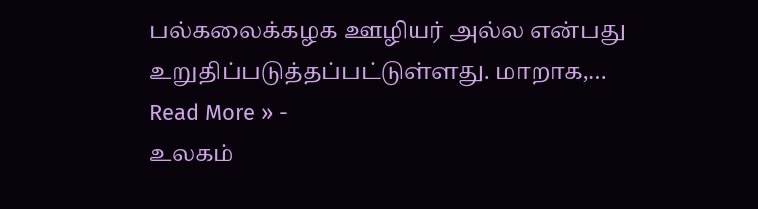பல்கலைக்கழக ஊழியர் அல்ல என்பது உறுதிப்படுத்தப்பட்டுள்ளது. மாறாக,…
Read More » -
உலகம்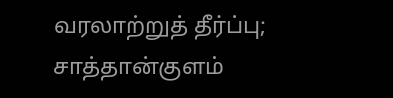வரலாற்றுத் தீர்ப்பு; சாத்தான்குளம்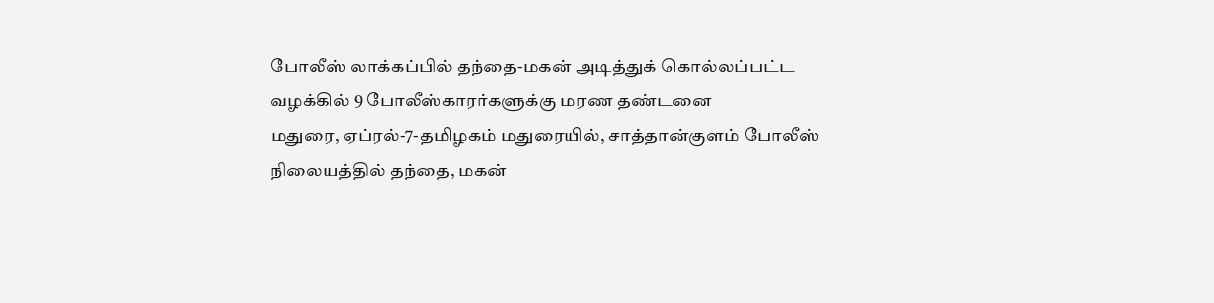போலீஸ் லாக்கப்பில் தந்தை-மகன் அடித்துக் கொல்லப்பட்ட வழக்கில் 9 போலீஸ்காரர்களுக்கு மரண தண்டனை
மதுரை, ஏப்ரல்-7-தமிழகம் மதுரையில், சாத்தான்குளம் போலீஸ் நிலையத்தில் தந்தை, மகன்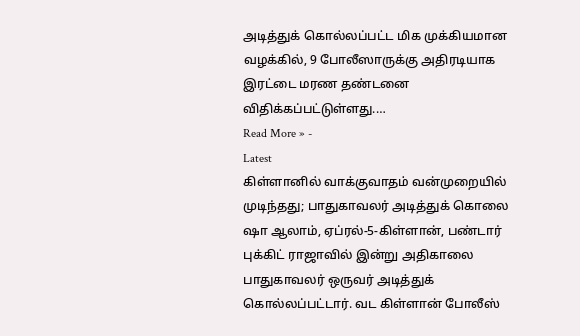அடித்துக் கொல்லப்பட்ட மிக முக்கியமான வழக்கில், 9 போலீஸாருக்கு அதிரடியாக இரட்டை மரண தண்டனை விதிக்கப்பட்டுள்ளது.…
Read More » -
Latest
கிள்ளானில் வாக்குவாதம் வன்முறையில் முடிந்தது; பாதுகாவலர் அடித்துக் கொலை
ஷா ஆலாம், ஏப்ரல்-5-கிள்ளான், பண்டார் புக்கிட் ராஜாவில் இன்று அதிகாலை பாதுகாவலர் ஒருவர் அடித்துக் கொல்லப்பட்டார். வட கிள்ளான் போலீஸ்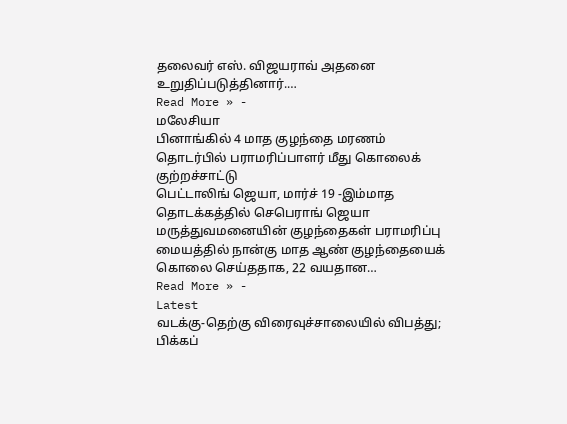தலைவர் எஸ். விஜயராவ் அதனை உறுதிப்படுத்தினார்.…
Read More » -
மலேசியா
பினாங்கில் 4 மாத குழந்தை மரணம் தொடர்பில் பராமரிப்பாளர் மீது கொலைக் குற்றச்சாட்டு
பெட்டாலிங் ஜெயா, மார்ச் 19 -இம்மாத தொடக்கத்தில் செபெராங் ஜெயா மருத்துவமனையின் குழந்தைகள் பராமரிப்பு மையத்தில் நான்கு மாத ஆண் குழந்தையைக் கொலை செய்ததாக, 22 வயதான…
Read More » -
Latest
வடக்கு-தெற்கு விரைவுச்சாலையில் விபத்து; பிக்கப்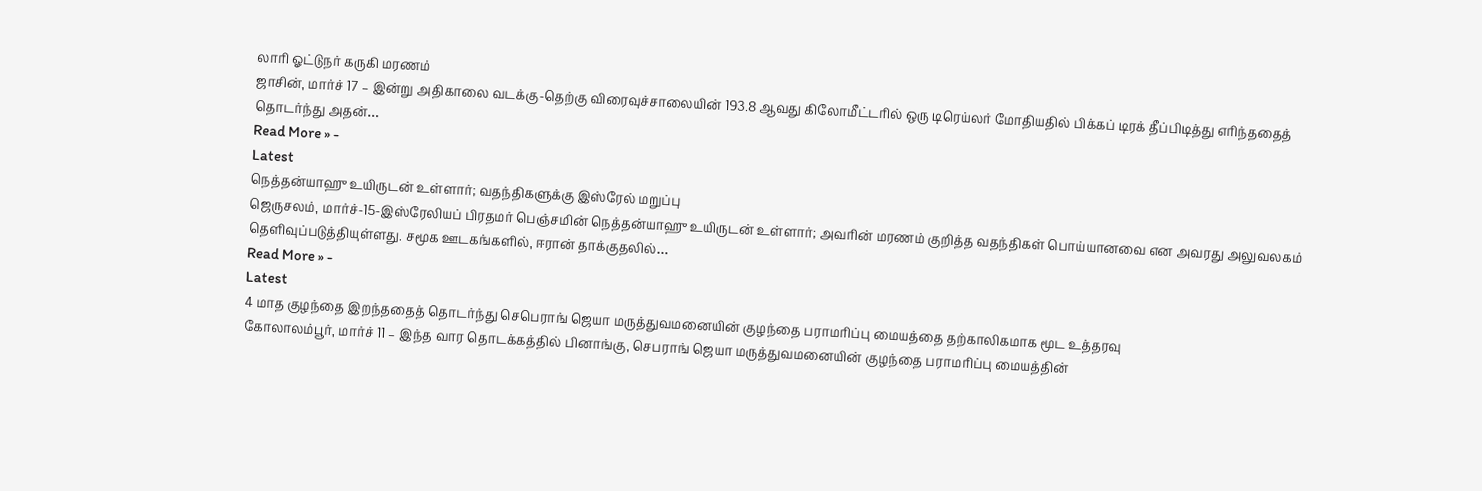லாரி ஓட்டுநர் கருகி மரணம்
ஜாசின், மார்ச் 17 – இன்று அதிகாலை வடக்கு-தெற்கு விரைவுச்சாலையின் 193.8 ஆவது கிலோமீட்டரில் ஒரு டிரெய்லர் மோதியதில் பிக்கப் டிரக் தீப்பிடித்து எரிந்ததைத் தொடர்ந்து அதன்…
Read More » -
Latest
நெத்தன்யாஹு உயிருடன் உள்ளார்; வதந்திகளுக்கு இஸ்ரேல் மறுப்பு
ஜெருசலம், மார்ச்-15-இஸ்ரேலியப் பிரதமர் பெஞ்சமின் நெத்தன்யாஹு உயிருடன் உள்ளார்; அவரின் மரணம் குறித்த வதந்திகள் பொய்யானவை என அவரது அலுவலகம் தெளிவுப்படுத்தியுள்ளது. சமூக ஊடகங்களில், ஈரான் தாக்குதலில்…
Read More » -
Latest
4 மாத குழந்தை இறந்ததைத் தொடர்ந்து செபெராங் ஜெயா மருத்துவமனையின் குழந்தை பராமரிப்பு மையத்தை தற்காலிகமாக மூட உத்தரவு
கோலாலம்பூர், மார்ச் 11 – இந்த வார தொடக்கத்தில் பினாங்கு, செபராங் ஜெயா மருத்துவமனையின் குழந்தை பராமரிப்பு மையத்தின்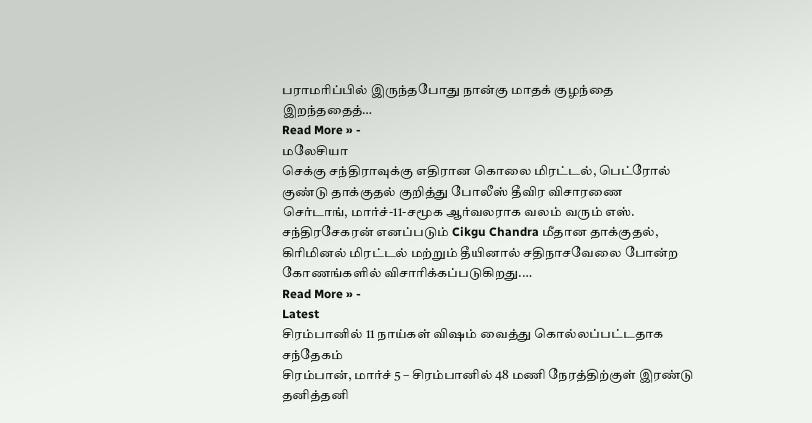பராமரிப்பில் இருந்தபோது நான்கு மாதக் குழந்தை இறந்ததைத்…
Read More » -
மலேசியா
செக்கு சந்திராவுக்கு எதிரான கொலை மிரட்டல், பெட்ரோல் குண்டு தாக்குதல் குறித்து போலீஸ் தீவிர விசாரணை
செர்டாங், மார்ச்-11-சமூக ஆர்வலராக வலம் வரும் எஸ். சந்திரசேகரன் எனப்படும் Cikgu Chandra மீதான தாக்குதல், கிரிமினல் மிரட்டல் மற்றும் தீயினால் சதிநாசவேலை போன்ற கோணங்களில் விசாரிக்கப்படுகிறது.…
Read More » -
Latest
சிரம்பானில் 11 நாய்கள் விஷம் வைத்து கொல்லப்பட்டதாக சந்தேகம்
சிரம்பான், மார்ச் 5 – சிரம்பானில் 48 மணி நேரத்திற்குள் இரண்டு தனித்தனி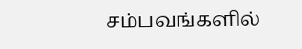சம்பவங்களில்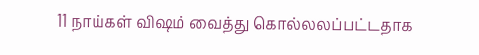11 நாய்கள் விஷம் வைத்து கொல்லலப்பட்டதாக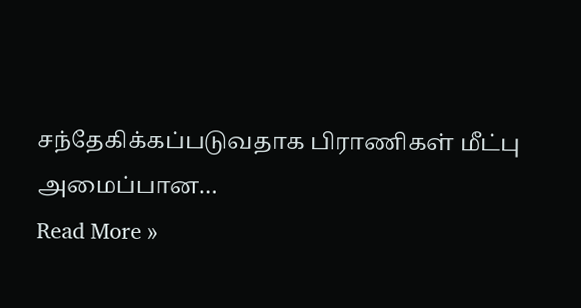சந்தேகிக்கப்படுவதாக பிராணிகள் மீட்பு அமைப்பான…
Read More »